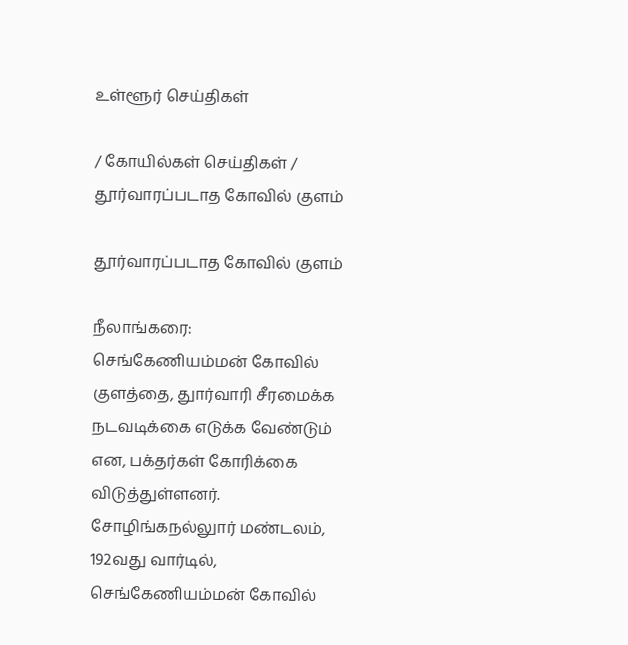உள்ளூர் செய்திகள்

/ கோயில்கள் செய்திகள் / தூர்வாரப்படாத கோவில் குளம்

தூர்வாரப்படாத கோவில் குளம்

நீலாங்கரை: செங்கேணியம்மன் கோவில் குளத்தை, துார்வாரி சீரமைக்க நடவடிக்கை எடுக்க வேண்டும் என, பக்தர்கள் கோரிக்கை விடுத்துள்ளனர். சோழிங்கநல்லுார் மண்டலம், 192வது வார்டில், செங்கேணியம்மன் கோவில்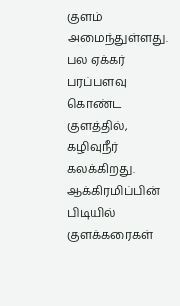குளம் அமைந்துள்ளது. பல ஏக்கர் பரப்பளவு கொண்ட குளத்தில், கழிவுநீர் கலக்கிறது. ஆக்கிரமிப்பின் பிடியில் குளக்கரைகள்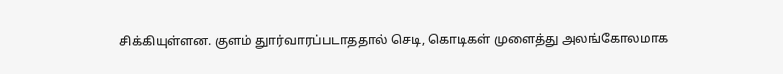சிக்கியுள்ளன. குளம் துார்வாரப்படாததால் செடி, கொடிகள் முளைத்து அலங்கோலமாக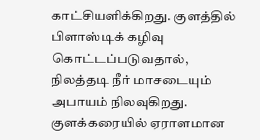காட்சியளிக்கிறது. குளத்தில் பிளாஸ்டிக் கழிவு கொட்டப்படுவதால், நிலத்தடி நீர் மாசடையும் அபாயம் நிலவுகிறது. குளக்கரையில் ஏராளமான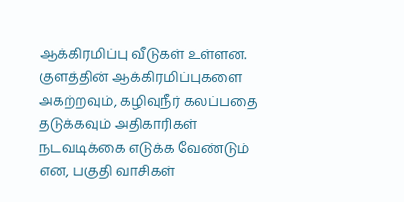ஆக்கிரமிப்பு வீடுகள் உள்ளன. குளத்தின் ஆக்கிரமிப்புகளை அகற்றவும், கழிவுநீர் கலப்பதை தடுக்கவும் அதிகாரிகள் நடவடிக்கை எடுக்க வேண்டும் என, பகுதி வாசிகள்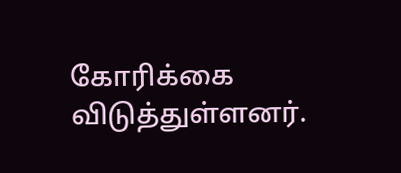கோரிக்கை விடுத்துள்ளனர்.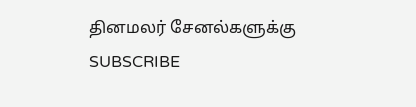தினமலர் சேனல்களுக்கு SUBSCRIBE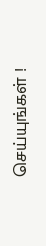செய்யுங்கள் !